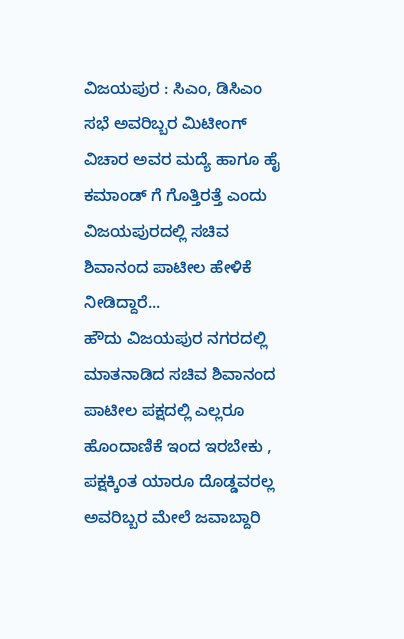ವಿಜಯಪುರ : ಸಿಎಂ, ಡಿಸಿಎಂ ಸಭೆ ಅವರಿಬ್ಬರ ಮಿಟೀಂಗ್ ವಿಚಾರ ಅವರ ಮದ್ಯೆ ಹಾಗೂ ಹೈ ಕಮಾಂಡ್ ಗೆ ಗೊತ್ತಿರತ್ತೆ ಎಂದು ವಿಜಯಪುರದಲ್ಲಿ ಸಚಿವ ಶಿವಾನಂದ ಪಾಟೀಲ ಹೇಳಿಕೆ ನೀಡಿದ್ದಾರೆ...
ಹೌದು ವಿಜಯಪುರ ನಗರದಲ್ಲಿ ಮಾತನಾಡಿದ ಸಚಿವ ಶಿವಾನಂದ ಪಾಟೀಲ ಪಕ್ಷದಲ್ಲಿ ಎಲ್ಲರೂ ಹೊಂದಾಣಿಕೆ ಇಂದ ಇರಬೇಕು , ಪಕ್ಷಕ್ಕಿಂತ ಯಾರೂ ದೊಡ್ಡವರಲ್ಲ ಅವರಿಬ್ಬರ ಮೇಲೆ ಜವಾಬ್ದಾರಿ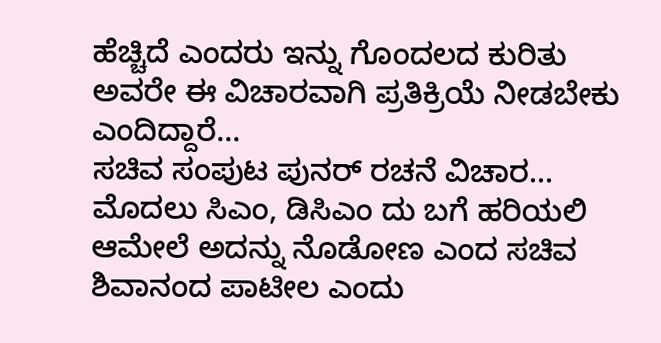ಹೆಚ್ಚಿದೆ ಎಂದರು ಇನ್ನು ಗೊಂದಲದ ಕುರಿತು ಅವರೇ ಈ ವಿಚಾರವಾಗಿ ಪ್ರತಿಕ್ರಿಯೆ ನೀಡಬೇಕು ಎಂದಿದ್ದಾರೆ...
ಸಚಿವ ಸಂಪುಟ ಪುನರ್ ರಚನೆ ವಿಚಾರ...
ಮೊದಲು ಸಿಎಂ, ಡಿಸಿಎಂ ದು ಬಗೆ ಹರಿಯಲಿ ಆಮೇಲೆ ಅದನ್ನು ನೊಡೋಣ ಎಂದ ಸಚಿವ ಶಿವಾನಂದ ಪಾಟೀಲ ಎಂದು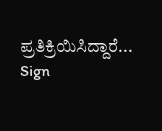ಪ್ರತಿಕ್ರಿಯಿಸಿದ್ದಾರೆ...
Sign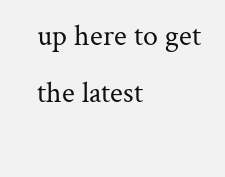up here to get the latest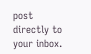post directly to your inbox.